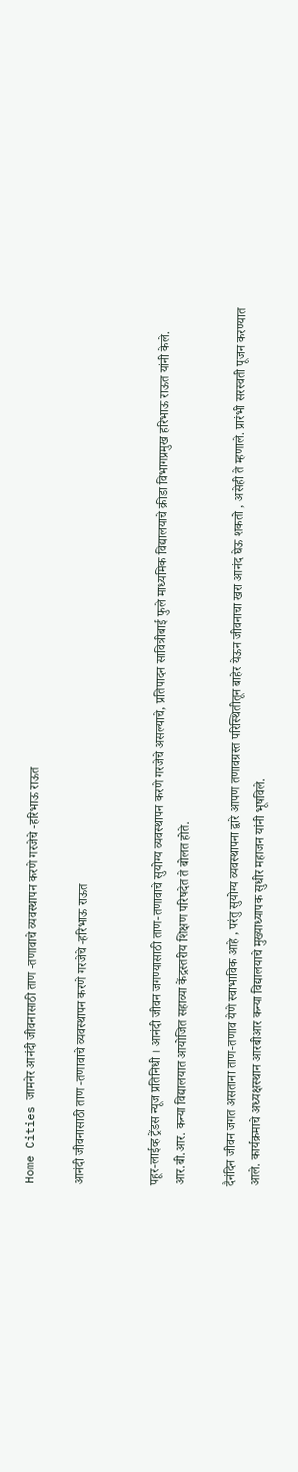Home Cities जामनेर आनंदी जीवनासाठी ताण -तणावाचे व्यवस्थापन करणे गरजेचे -हरिभाऊ राऊत

आनंदी जीवनासाठी ताण -तणावाचे व्यवस्थापन करणे गरजेचे -हरिभाऊ राऊत


पहूर-लाईव्ह ट्रेंडस न्यूज प्रतिनिधी । आनंदी जीवन जगण्यासाठी ताण-तणावाचे सुयोग्य व्यवस्थापन करणे गरजेचे असल्याचे, प्रतिपादन सावित्रीबाई फुले माध्यमिक विद्यालयाचे क्रीडा विभागप्रमुख हरिभाऊ राऊत यांनी केले. आर.बी.आर. कन्या विद्यालयात आयोजित सहाव्या केंद्रस्तरीय शिक्षण परिषदेत ते बोलत होते.

दैनंदिन जीवन जगत असताना ताण-तणाव येणे स्वाभाविक आहे , परंतु सुयोग्य व्यवस्थापना द्वारे आपण तणावग्रस्त परिस्थितीतून बाहेर येऊन जीवनाचा खरा आनंद घेऊ शकतो , असेही ते म्हणाले. प्रारंभी सरस्वती पूजन करण्यात आले. कार्यक्रमाचे अध्यक्षस्थान आरबीआर कन्या विद्यालयाचे मुख्याध्यापक सुधीर महाजन यांनी भूषविले.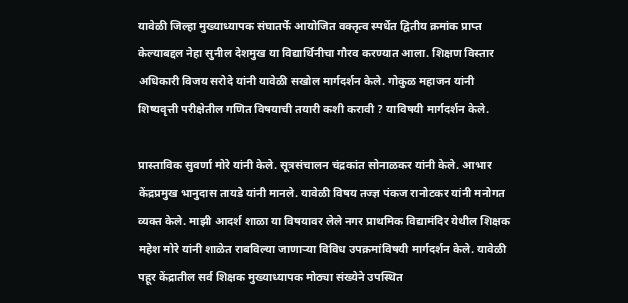यावेळी जिल्हा मुख्याध्यापक संघातर्फे आयोजित वक्तृत्व स्पर्धेत द्वितीय क्रमांक प्राप्त केल्याबद्दल नेहा सुनील देशमुख या विद्यार्थिनीचा गौरव करण्यात आला. शिक्षण विस्तार अधिकारी विजय सरोदे यांनी यावेळी सखोल मार्गदर्शन केले. गोकुळ महाजन यांनी शिष्यवृत्ती परीक्षेतील गणित विषयाची तयारी कशी करावी ? याविषयी मार्गदर्शन केले.

प्रास्ताविक सुवर्णा मोरे यांनी केले. सूत्रसंचालन चंद्रकांत सोनाळकर यांनी केले. आभार केंद्रप्रमुख भानुदास तायडे यांनी मानले. यावेळी विषय तज्ज्ञ पंकज रानोटकर यांनी मनोगत व्यक्त केले. माझी आदर्श शाळा या विषयावर लेले नगर प्राथमिक विद्यामंदिर येथील शिक्षक महेश मोरे यांनी शाळेत राबविल्या जाणाऱ्या विविध उपक्रमांविषयी मार्गदर्शन केले. यावेळी पहूर केंद्रातील सर्व शिक्षक मुख्याध्यापक मोठ्या संख्येने उपस्थित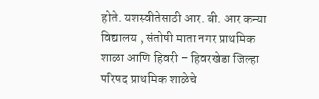होते. यशस्वीतेसाठी आर. बी. आर कन्या विद्यालय , संतोषी माता नगर प्राथमिक शाळा आणि हिवरी – हिवरखेडा जिल्हा परिषद प्राथमिक शाळेचे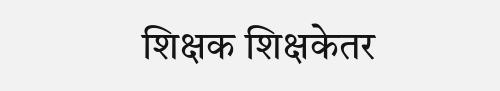शिक्षक शिक्षकेतर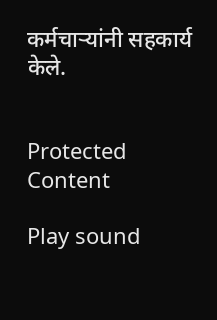कर्मचाऱ्यांनी सहकार्य केले.


Protected Content

Play sound